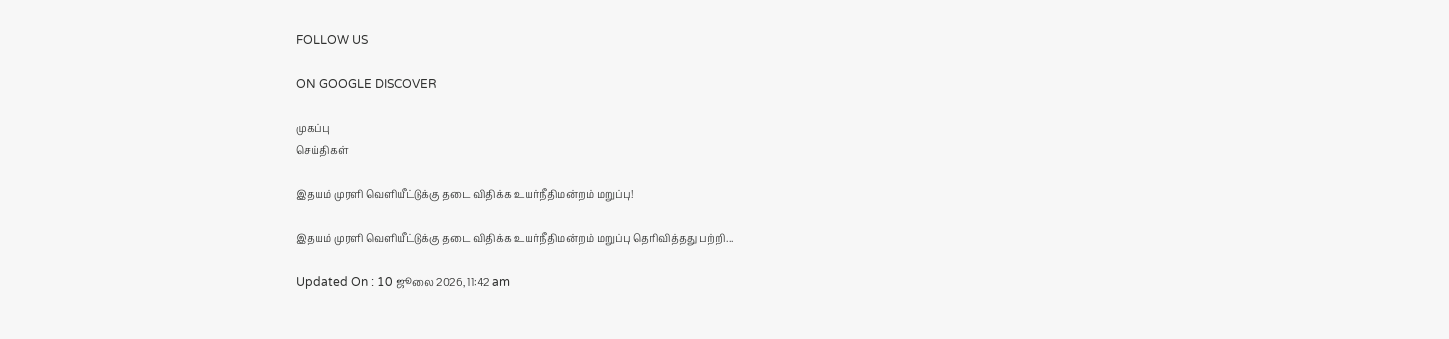FOLLOW US

ON GOOGLE DISCOVER

முகப்பு
செய்திகள்

இதயம் முரளி வெளியீட்டுக்கு தடை விதிக்க உயர்நீதிமன்றம் மறுப்பு!

இதயம் முரளி வெளியீட்டுக்கு தடை விதிக்க உயர்நீதிமன்றம் மறுப்பு தெரிவித்தது பற்றி...

Updated On : 10 ஜூலை 2026, 11:42 am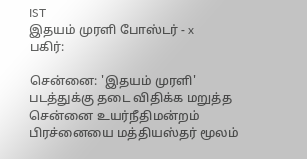IST
இதயம் முரளி போஸ்டர் - x
பகிர்:

சென்னை: 'இதயம் முரளி' படத்துக்கு தடை விதிக்க மறுத்த சென்னை உயர்நீதிமன்றம் பிரச்னையை மத்தியஸ்தர் மூலம்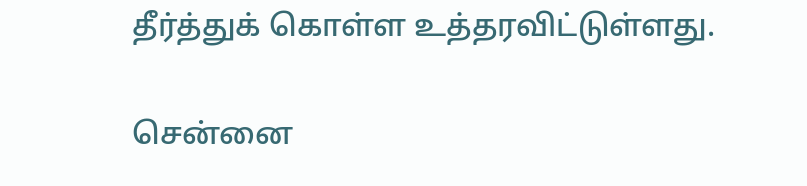தீர்த்துக் கொள்ள உத்தரவிட்டுள்ளது.

சென்னை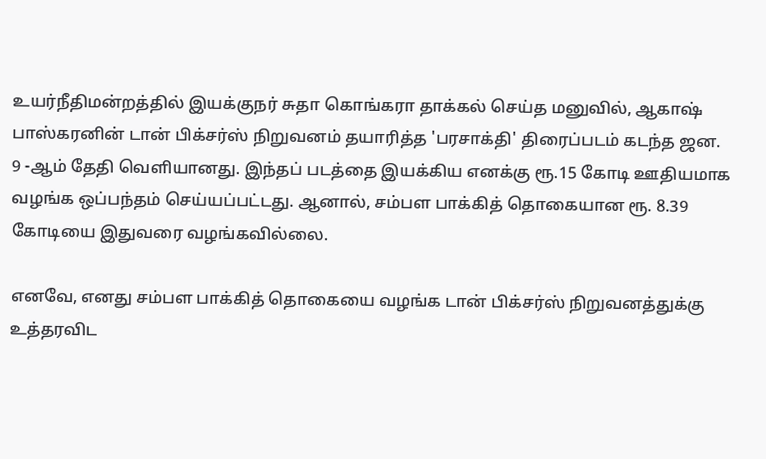உயர்நீதிமன்றத்தில் இயக்குநர் சுதா கொங்கரா தாக்கல் செய்த மனுவில், ஆகாஷ் பாஸ்கரனின் டான் பிக்சர்ஸ் நிறுவனம் தயாரித்த 'பரசாக்தி' திரைப்படம் கடந்த ஜன. 9 -ஆம் தேதி வெளியானது. இந்தப் படத்தை இயக்கிய எனக்கு ரூ.15 கோடி ஊதியமாக வழங்க ஒப்பந்தம் செய்யப்பட்டது. ஆனால், சம்பள பாக்கித் தொகையான ரூ. 8.39 கோடியை இதுவரை வழங்கவில்லை.

எனவே, எனது சம்பள பாக்கித் தொகையை வழங்க டான் பிக்சர்ஸ் நிறுவனத்துக்கு உத்தரவிட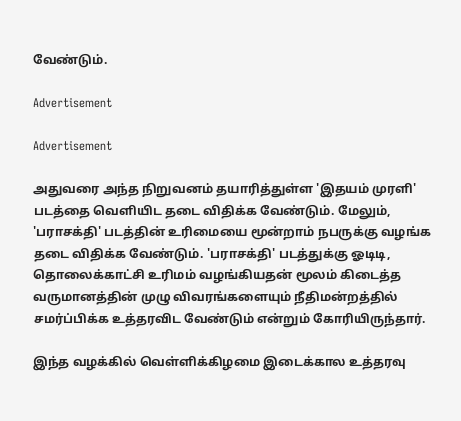வேண்டும்.

Advertisement

Advertisement

அதுவரை அந்த நிறுவனம் தயாரித்துள்ள 'இதயம் முரளி' படத்தை வெளியிட தடை விதிக்க வேண்டும். மேலும், 'பராசக்தி' படத்தின் உரிமையை மூன்றாம் நபருக்கு வழங்க தடை விதிக்க வேண்டும். 'பராசக்தி' படத்துக்கு ஓடிடி, தொலைக்காட்சி உரிமம் வழங்கியதன் மூலம் கிடைத்த வருமானத்தின் முழு விவரங்களையும் நீதிமன்றத்தில் சமர்ப்பிக்க உத்தரவிட வேண்டும் என்றும் கோரியிருந்தார்.

இந்த வழக்கில் வெள்ளிக்கிழமை இடைக்கால உத்தரவு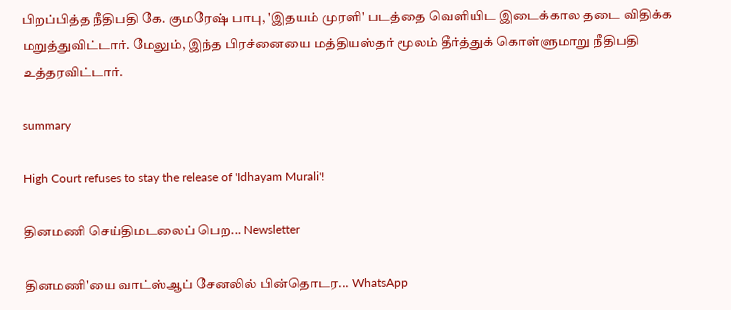பிறப்பித்த நீதிபதி கே. குமரேஷ் பாபு, 'இதயம் முரளி' படத்தை வெளியிட இடைக்கால தடை விதிக்க மறுத்துவிட்டார். மேலும், இந்த பிரச்னையை மத்தியஸ்தர் மூலம் தீர்த்துக் கொள்ளுமாறு நீதிபதி உத்தரவிட்டார்.

summary

High Court refuses to stay the release of 'Idhayam Murali'!

தினமணி செய்திமடலைப் பெற... Newsletter

தினமணி'யை வாட்ஸ்ஆப் சேனலில் பின்தொடர... WhatsApp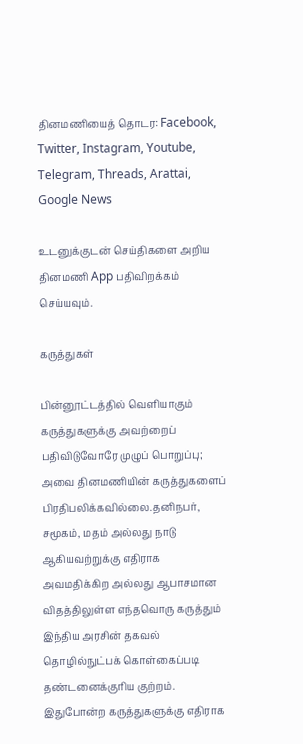தினமணியைத் தொடர: Facebook, Twitter, Instagram, Youtube, Telegram, Threads, Arattai, Google News

உடனுக்குடன் செய்திகளை அறிய தினமணி App பதிவிறக்கம் செய்யவும்.

கருத்துகள்

பின்னூட்டத்தில் வெளியாகும் கருத்துகளுக்கு அவற்றைப் பதிவிடுவோரே முழுப் பொறுப்பு; அவை தினமணியின் கருத்துகளைப் பிரதிபலிக்கவில்லை.தனிநபர், சமூகம், மதம் அல்லது நாடு ஆகியவற்றுக்கு எதிராக அவமதிக்கிற அல்லது ஆபாசமான விதத்திலுள்ள எந்தவொரு கருத்தும் இந்திய அரசின் தகவல் தொழில்நுட்பக் கொள்கைப்படி தண்டனைக்குரிய குற்றம். இதுபோன்ற கருத்துகளுக்கு எதிராக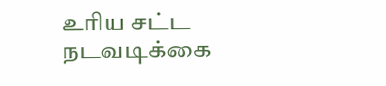உரிய சட்ட நடவடிக்கை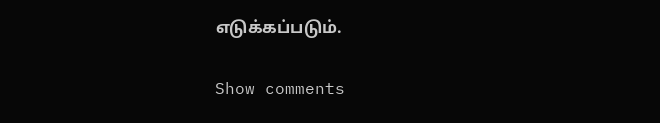எடுக்கப்படும்.

Show comments